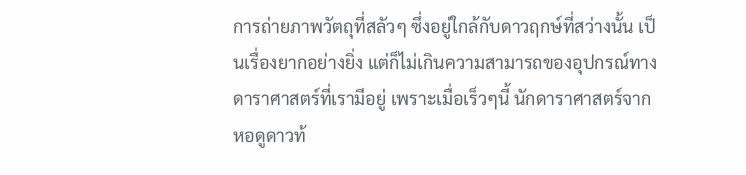การถ่ายภาพวัตถุที่สลัวๆ ซึ่งอยู่ใกล้กับดาวฤกษ์ที่สว่างนั้น เป็นเรื่องยากอย่างยิ่ง แต่ก็ไม่เกินความสามารถของอุปกรณ์ทางดาราศาสตร์ที่เรามีอยู่ เพราะเมื่อเร็วๆนี้ นักดาราศาสตร์จากหอดูดาวท้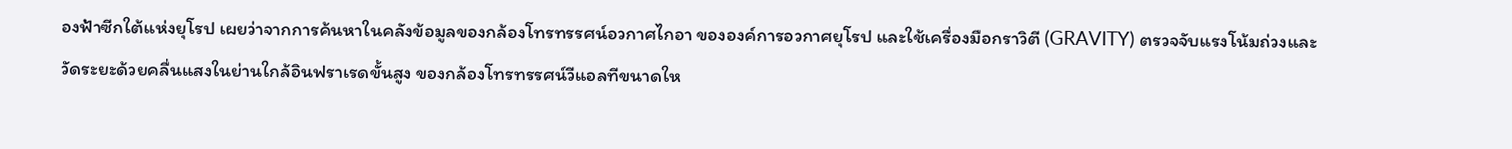องฟ้าซีกใต้แห่งยุโรป เผยว่าจากการค้นหาในคลังข้อมูลของกล้องโทรทรรศน์อวกาศไกอา ขององค์การอวกาศยุโรป และใช้เครื่องมือกราวิตี (GRAVITY) ตรวจจับแรงโน้มถ่วงและวัดระยะด้วยคลื่นแสงในย่านใกล้อินฟราเรดขั้นสูง ของกล้องโทรทรรศน์วีแอลทีขนาดให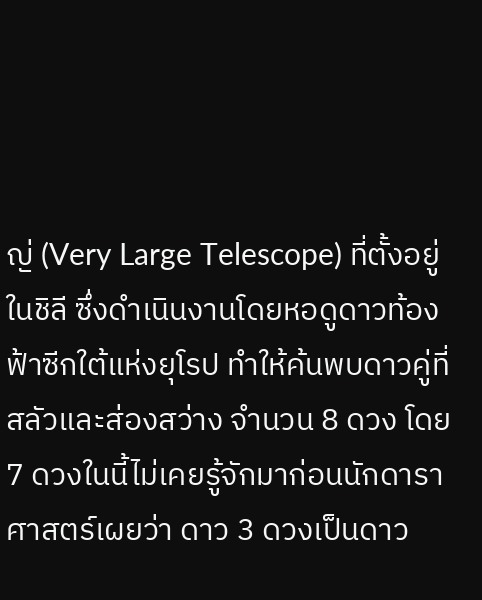ญ่ (Very Large Telescope) ที่ตั้งอยู่ในชิลี ซึ่งดำเนินงานโดยหอดูดาวท้องฟ้าซีกใต้แห่งยุโรป ทำให้ค้นพบดาวคู่ที่สลัวและส่องสว่าง จำนวน 8 ดวง โดย 7 ดวงในนี้ไม่เคยรู้จักมาก่อนนักดาราศาสตร์เผยว่า ดาว 3 ดวงเป็นดาว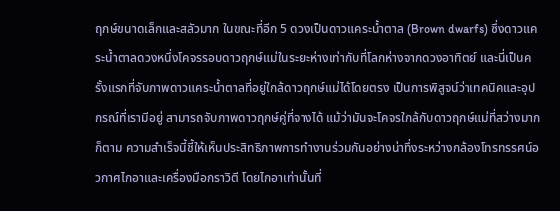ฤกษ์ขนาดเล็กและสลัวมาก ในขณะที่อีก 5 ดวงเป็นดาวแคระน้ำตาล (Brown dwarfs) ซึ่งดาวแคระน้ำตาลดวงหนึ่งโคจรรอบดาวฤกษ์แม่ในระยะห่างเท่ากับที่โลกห่างจากดวงอาทิตย์ และนี่เป็นครั้งแรกที่จับภาพดาวแคระน้ำตาลที่อยู่ใกล้ดาวฤกษ์แม่ได้โดยตรง เป็นการพิสูจน์ว่าเทคนิคและอุปกรณ์ที่เรามีอยู่ สามารถจับภาพดาวฤกษ์คู่ที่จางได้ แม้ว่ามันจะโคจรใกล้กับดาวฤกษ์แม่ที่สว่างมากก็ตาม ความสำเร็จนี้ชี้ให้เห็นประสิทธิภาพการทำงานร่วมกันอย่างน่าทึ่งระหว่างกล้องโทรทรรศน์อวกาศไกอาและเครื่องมือกราวิตี โดยไกอาเท่านั้นที่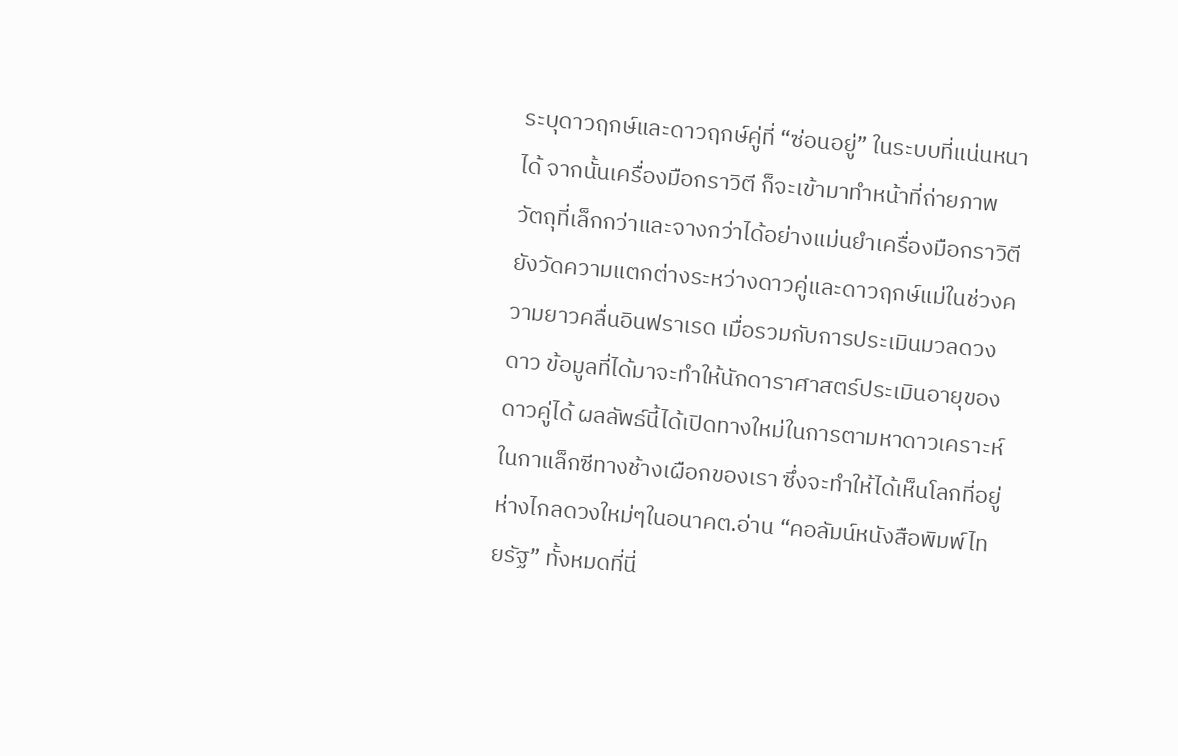ระบุดาวฤกษ์และดาวฤกษ์คู่ที่ “ซ่อนอยู่” ในระบบที่แน่นหนาได้ จากนั้นเครื่องมือกราวิตี ก็จะเข้ามาทำหน้าที่ถ่ายภาพ วัตถุที่เล็กกว่าและจางกว่าได้อย่างแม่นยำเครื่องมือกราวิตี ยังวัดความแตกต่างระหว่างดาวคู่และดาวฤกษ์แม่ในช่วงความยาวคลื่นอินฟราเรด เมื่อรวมกับการประเมินมวลดวงดาว ข้อมูลที่ได้มาจะทำให้นักดาราศาสตร์ประเมินอายุของดาวคู่ได้ ผลลัพธ์นี้ได้เปิดทางใหม่ในการตามหาดาวเคราะห์ในกาแล็กซีทางช้างเผือกของเรา ซึ่งจะทำให้ได้เห็นโลกที่อยู่ห่างไกลดวงใหม่ๆในอนาคต.อ่าน “คอลัมน์หนังสือพิมพ์ไทยรัฐ” ทั้งหมดที่นี่